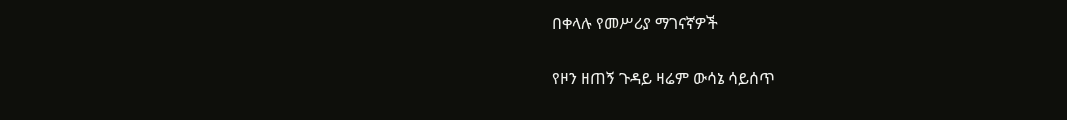በቀላሉ የመሥሪያ ማገናኛዎች

የዞን ዘጠኝ ጉዳይ ዛሬም ውሳኔ ሳይሰጥ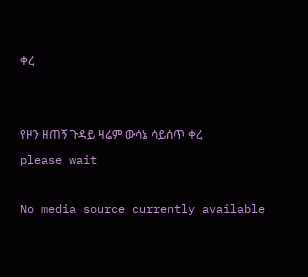ቀረ


የዞን ዘጠኝ ጉዳይ ዛሬም ውሳኔ ሳይሰጥ ቀረ
please wait

No media source currently available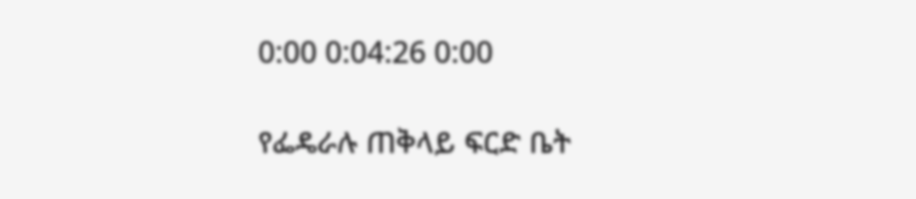0:00 0:04:26 0:00

የፌዴራሉ ጠቅላይ ፍርድ ቤት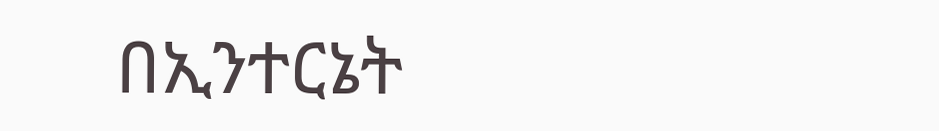በኢንተርኔት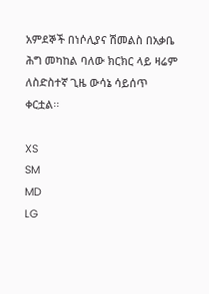አምደኞች በነሶሊያና ሽመልስ በአቃቤ ሕግ መካከል ባለው ክርክር ላይ ዛሬም ለስድስተኛ ጊዜ ውሳኔ ሳይሰጥ ቀርቷል፡፡

XS
SM
MD
LG